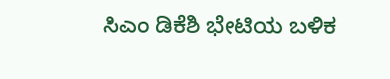ಸಿಎಂ ಡಿಕೆಶಿ ಭೇಟಿಯ ಬಳಿಕ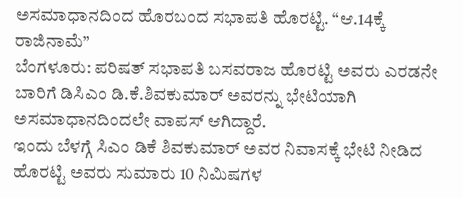ಅಸಮಾಧಾನದಿಂದ ಹೊರಬಂದ ಸಭಾಪತಿ ಹೊರಟ್ಟಿ. “ಆ.14ಕ್ಕೆ ರಾಜಿನಾಮೆ”
ಬೆಂಗಳೂರು: ಪರಿಷತ್ ಸಭಾಪತಿ ಬಸವರಾಜ ಹೊರಟ್ಟಿ ಅವರು ಎರಡನೇ ಬಾರಿಗೆ ಡಿಸಿಎಂ ಡಿ.ಕೆ.ಶಿವಕುಮಾರ್ ಅವರನ್ನು ಭೇಟಿಯಾಗಿ ಅಸಮಾಧಾನದಿಂದಲೇ ವಾಪಸ್ ಆಗಿದ್ದಾರೆ.
ಇಂದು ಬೆಳಗ್ಗೆ ಸಿಎಂ ಡಿಕೆ ಶಿವಕುಮಾರ್ ಅವರ ನಿವಾಸಕ್ಕೆ ಭೇಟಿ ನೀಡಿದ ಹೊರಟ್ಟಿ ಅವರು ಸುಮಾರು 10 ನಿಮಿಷಗಳ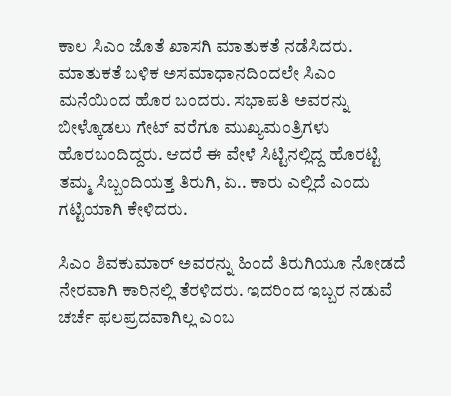ಕಾಲ ಸಿಎಂ ಜೊತೆ ಖಾಸಗಿ ಮಾತುಕತೆ ನಡೆಸಿದರು.
ಮಾತುಕತೆ ಬಳಿಕ ಅಸಮಾಧಾನದಿಂದಲೇ ಸಿಎಂ ಮನೆಯಿಂದ ಹೊರ ಬಂದರು. ಸಭಾಪತಿ ಅವರನ್ನು ಬೀಳ್ಕೊಡಲು ಗೇಟ್ ವರೆಗೂ ಮುಖ್ಯಮಂತ್ರಿಗಳು ಹೊರಬಂದಿದ್ದರು. ಆದರೆ ಈ ವೇಳೆ ಸಿಟ್ಟಿನಲ್ಲಿದ್ದ ಹೊರಟ್ಟಿ ತಮ್ಮ ಸಿಬ್ಬಂದಿಯತ್ತ ತಿರುಗಿ, ಏ.. ಕಾರು ಎಲ್ಲಿದೆ ಎಂದು ಗಟ್ಟಿಯಾಗಿ ಕೇಳಿದರು.

ಸಿಎಂ ಶಿವಕುಮಾರ್ ಅವರನ್ನು ಹಿಂದೆ ತಿರುಗಿಯೂ ನೋಡದೆ ನೇರವಾಗಿ ಕಾರಿನಲ್ಲಿ ತೆರಳಿದರು. ಇದರಿಂದ ಇಬ್ಬರ ನಡುವೆ ಚರ್ಚೆ ಫಲಪ್ರದವಾಗಿಲ್ಲ ಎಂಬ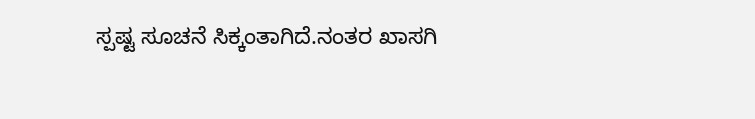ಸ್ಪಷ್ಟ ಸೂಚನೆ ಸಿಕ್ಕಂತಾಗಿದೆ.ನಂತರ ಖಾಸಗಿ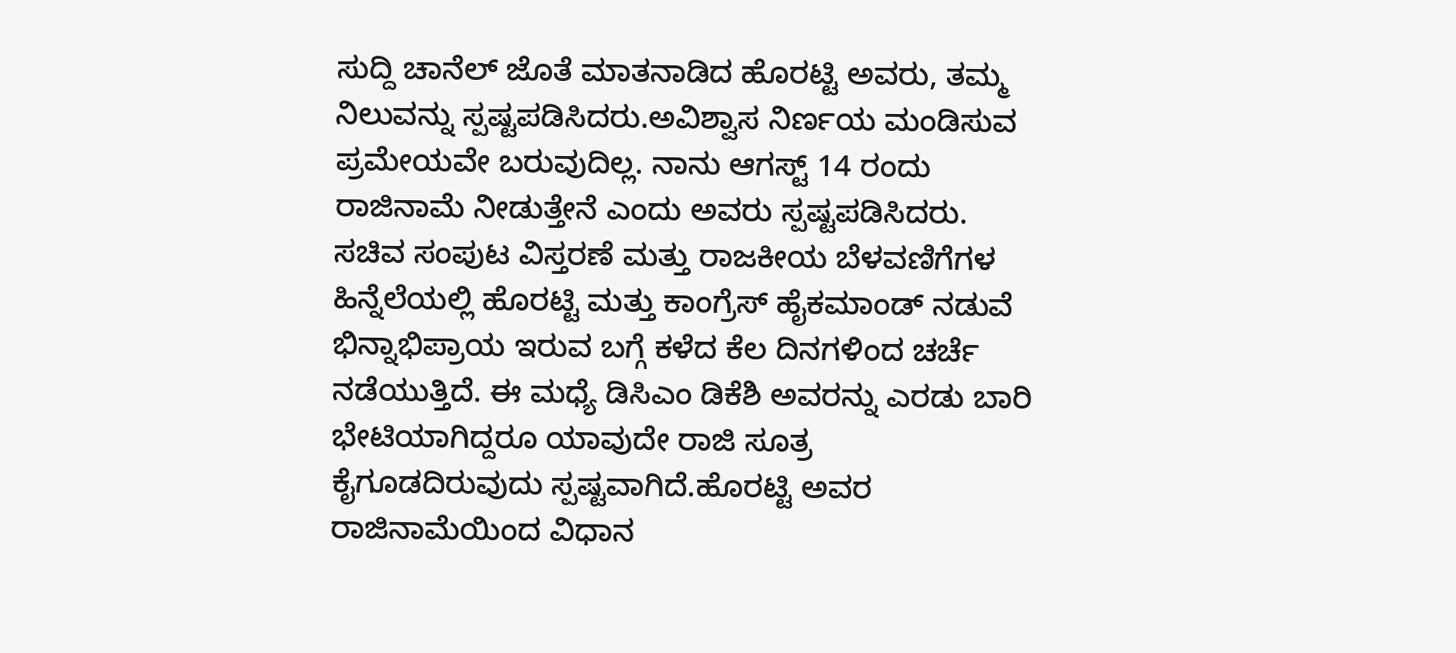ಸುದ್ದಿ ಚಾನೆಲ್ ಜೊತೆ ಮಾತನಾಡಿದ ಹೊರಟ್ಟಿ ಅವರು, ತಮ್ಮ ನಿಲುವನ್ನು ಸ್ಪಷ್ಟಪಡಿಸಿದರು.ಅವಿಶ್ವಾಸ ನಿರ್ಣಯ ಮಂಡಿಸುವ ಪ್ರಮೇಯವೇ ಬರುವುದಿಲ್ಲ. ನಾನು ಆಗಸ್ಟ್ 14 ರಂದು ರಾಜಿನಾಮೆ ನೀಡುತ್ತೇನೆ ಎಂದು ಅವರು ಸ್ಪಷ್ಟಪಡಿಸಿದರು.
ಸಚಿವ ಸಂಪುಟ ವಿಸ್ತರಣೆ ಮತ್ತು ರಾಜಕೀಯ ಬೆಳವಣಿಗೆಗಳ ಹಿನ್ನೆಲೆಯಲ್ಲಿ ಹೊರಟ್ಟಿ ಮತ್ತು ಕಾಂಗ್ರೆಸ್ ಹೈಕಮಾಂಡ್ ನಡುವೆ ಭಿನ್ನಾಭಿಪ್ರಾಯ ಇರುವ ಬಗ್ಗೆ ಕಳೆದ ಕೆಲ ದಿನಗಳಿಂದ ಚರ್ಚೆ ನಡೆಯುತ್ತಿದೆ. ಈ ಮಧ್ಯೆ ಡಿಸಿಎಂ ಡಿಕೆಶಿ ಅವರನ್ನು ಎರಡು ಬಾರಿ ಭೇಟಿಯಾಗಿದ್ದರೂ ಯಾವುದೇ ರಾಜಿ ಸೂತ್ರ ಕೈಗೂಡದಿರುವುದು ಸ್ಪಷ್ಟವಾಗಿದೆ.ಹೊರಟ್ಟಿ ಅವರ ರಾಜಿನಾಮೆಯಿಂದ ವಿಧಾನ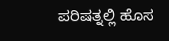ಪರಿಷತ್ನಲ್ಲಿ ಹೊಸ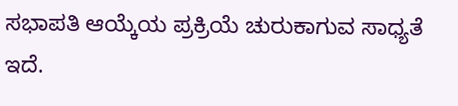ಸಭಾಪತಿ ಆಯ್ಕೆಯ ಪ್ರಕ್ರಿಯೆ ಚುರುಕಾಗುವ ಸಾಧ್ಯತೆ ಇದೆ.